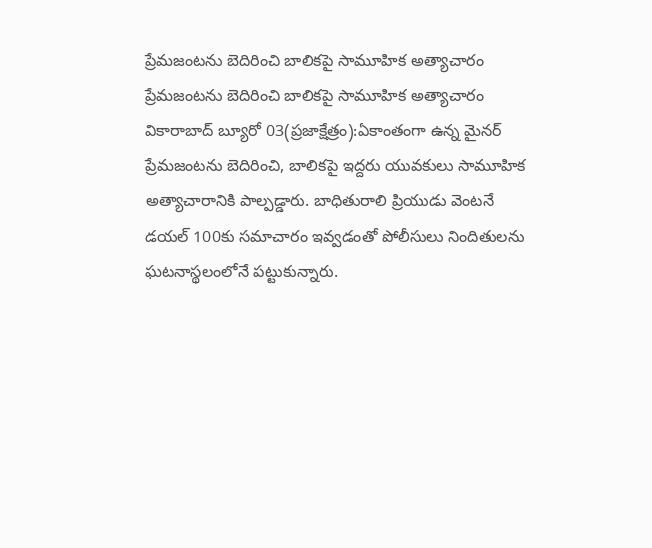ప్రేమజంటను బెదిరించి బాలికపై సామూహిక అత్యాచారం
ప్రేమజంటను బెదిరించి బాలికపై సామూహిక అత్యాచారం వికారాబాద్ బ్యూరో 03(ప్రజాక్షేత్రం):ఏకాంతంగా ఉన్న మైనర్ ప్రేమజంటను బెదిరించి, బాలికపై ఇద్దరు యువకులు సామూహిక అత్యాచారానికి పాల్పడ్డారు. బాధితురాలి ప్రియుడు వెంటనే డయల్ 100కు సమాచారం ఇవ్వడంతో పోలీసులు నిందితులను ఘటనాస్థలంలోనే పట్టుకున్నారు.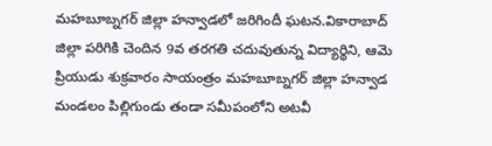మహబూబ్నగర్ జిల్లా హన్వాడలో జరిగిందీ ఘటన.వికారాబాద్ జిల్లా పరిగికి చెందిన 9వ తరగతి చదువుతున్న విద్యార్థిని, ఆమె ప్రియుడు శుక్రవారం సాయంత్రం మహబూబ్నగర్ జిల్లా హన్వాడ మండలం పిల్లిగుండు తండా సమీపంలోని అటవీ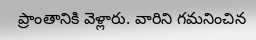ప్రాంతానికి వెళ్లారు. వారిని గమనించిన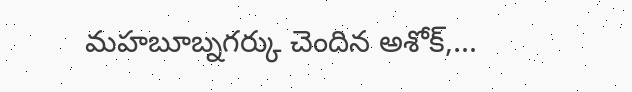మహబూబ్నగర్కు చెందిన అశోక్,...